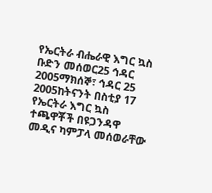የኤርትራ ብሔራዊ እግር ኳስ ቡድን መሰወር25 ኅዳር 2005ማክሰኞ፣ ኅዳር 25 2005ከትናንት በስቲያ 17 የኤርትራ እግር ኳስ ተጫዋቾች በዩጋንዳዋ መዲና ካምፓላ መሰወራቸው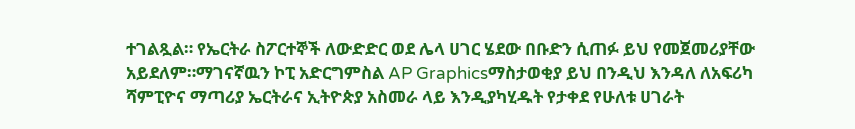ተገልጿል። የኤርትራ ስፖርተኞች ለውድድር ወደ ሌላ ሀገር ሄደው በቡድን ሲጠፉ ይህ የመጀመሪያቸው አይደለም።ማገናኛዉን ኮፒ አድርግምስል AP Graphicsማስታወቂያ ይህ በንዲህ እንዳለ ለአፍሪካ ሻምፒዮና ማጣሪያ ኤርትራና ኢትዮጵያ አስመራ ላይ እንዲያካሂዱት የታቀደ የሁለቱ ሀገራት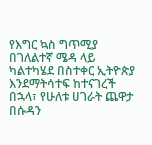የእግር ኳስ ግጥሚያ በገለልተኛ ሜዳ ላይ ካልተካሄደ በስተቀር ኢትዮጵያ እንደማትሳተፍ ከተናገረች በኋላ፣ የሁለቱ ሀገራት ጨዋታ በሱዳን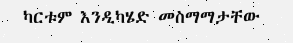ካርቱም እንዲካሄድ መስማማታቸው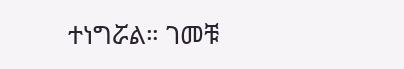ተነግሯል። ገመቹ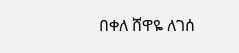በቀለ ሸዋዬ ለገሰ